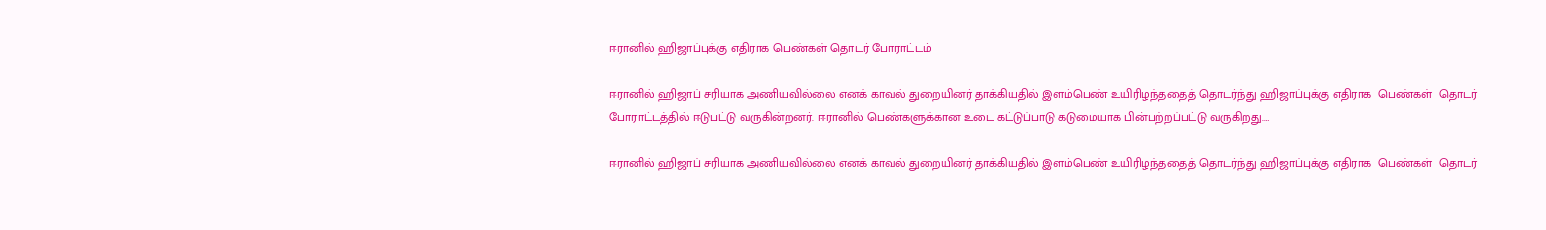ஈரானில் ஹிஜாப்புக்கு எதிராக பெண்கள் தொடர் போராட்டம்

ஈரானில் ஹிஜாப் சரியாக அணியவில்லை எனக் காவல் துறையினர் தாக்கியதில் இளம்பெண் உயிரிழந்ததைத் தொடர்ந்து ஹிஜாப்புக்கு எதிராக  பெண்கள்  தொடர்  போராட்டத்தில் ஈடுபட்டு வருகின்றனர். ஈரானில் பெண்களுக்கான உடை கட்டுப்பாடு கடுமையாக பின்பற்றப்பட்டு வருகிறது.…

ஈரானில் ஹிஜாப் சரியாக அணியவில்லை எனக் காவல் துறையினர் தாக்கியதில் இளம்பெண் உயிரிழந்ததைத் தொடர்ந்து ஹிஜாப்புக்கு எதிராக  பெண்கள்  தொடர்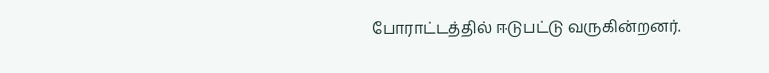போராட்டத்தில் ஈடுபட்டு வருகின்றனர்.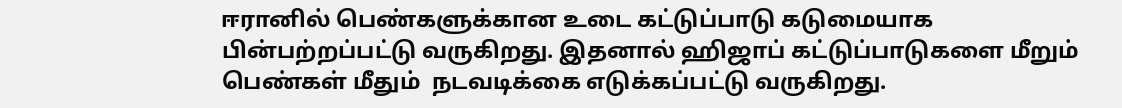ஈரானில் பெண்களுக்கான உடை கட்டுப்பாடு கடுமையாக பின்பற்றப்பட்டு வருகிறது. இதனால் ஹிஜாப் கட்டுப்பாடுகளை மீறும் பெண்கள் மீதும்  நடவடிக்கை எடுக்கப்பட்டு வருகிறது.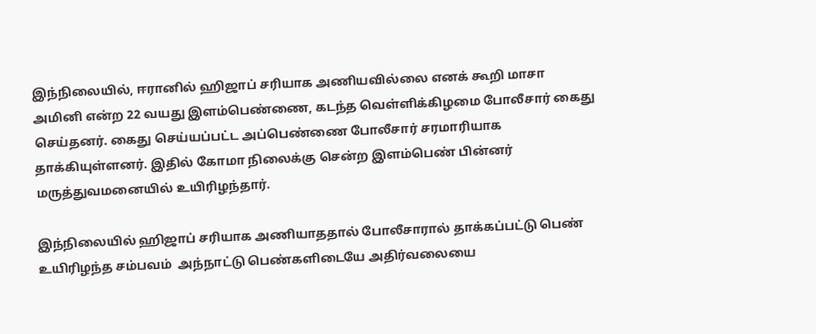இந்நிலையில், ஈரானில் ஹிஜாப் சரியாக அணியவில்லை எனக் கூறி மாசா அமினி என்ற 22 வயது இளம்பெண்ணை, கடந்த வெள்ளிக்கிழமை போலீசார் கைது செய்தனர். கைது செய்யப்பட்ட அப்பெண்ணை போலீசார் சரமாரியாக தாக்கியுள்ளனர். இதில் கோமா நிலைக்கு சென்ற இளம்பெண் பின்னர் மருத்துவமனையில் உயிரிழந்தார்.

இந்நிலையில் ஹிஜாப் சரியாக அணியாததால் போலீசாரால் தாக்கப்பட்டு பெண் உயிரிழந்த சம்பவம்  அந்நாட்டு பெண்களிடையே அதிர்வலையை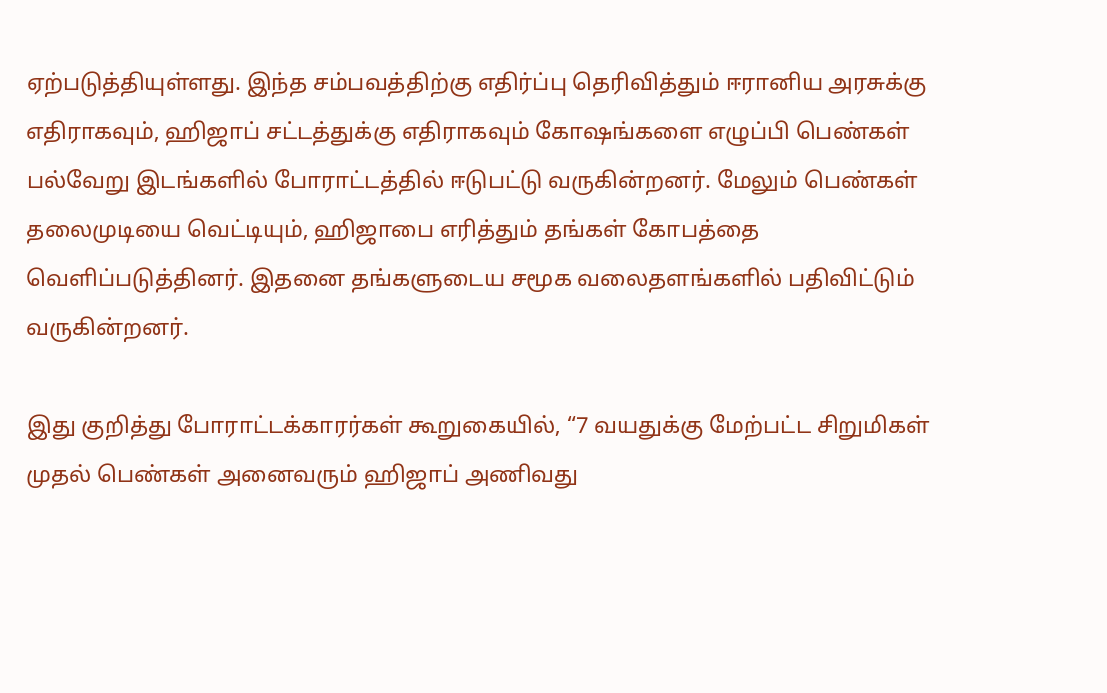ஏற்படுத்தியுள்ளது. இந்த சம்பவத்திற்கு எதிர்ப்பு தெரிவித்தும் ஈரானிய அரசுக்கு எதிராகவும், ஹிஜாப் சட்டத்துக்கு எதிராகவும் கோஷங்களை எழுப்பி பெண்கள் பல்வேறு இடங்களில் போராட்டத்தில் ஈடுபட்டு வருகின்றனர். மேலும் பெண்கள் தலைமுடியை வெட்டியும், ஹிஜாபை எரித்தும் தங்கள் கோபத்தை வெளிப்படுத்தினர். இதனை தங்களுடைய சமூக வலைதளங்களில் பதிவிட்டும் வருகின்றனர்.

இது குறித்து போராட்டக்காரர்கள் கூறுகையில், “7 வயதுக்கு மேற்பட்ட சிறுமிகள் முதல் பெண்கள் அனைவரும் ஹிஜாப் அணிவது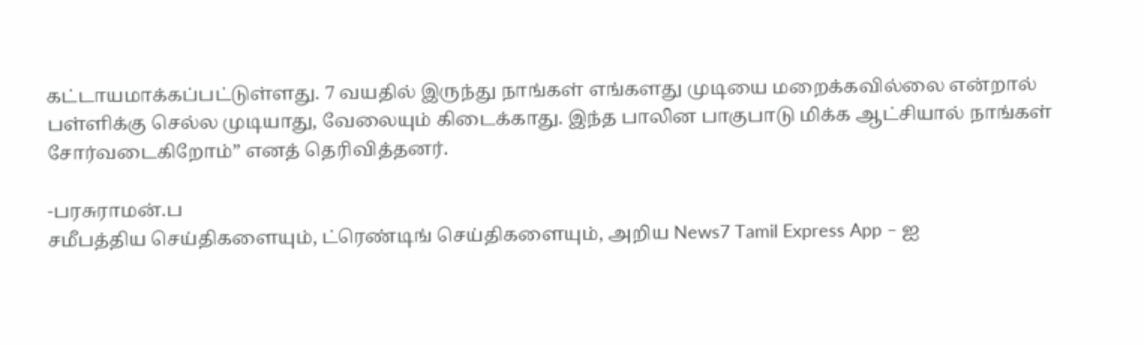கட்டாயமாக்கப்பட்டுள்ளது. 7 வயதில் இருந்து நாங்கள் எங்களது முடியை மறைக்கவில்லை என்றால் பள்ளிக்கு செல்ல முடியாது, வேலையும் கிடைக்காது. இந்த பாலின பாகுபாடு மிக்க ஆட்சியால் நாங்கள் சோர்வடைகிறோம்” எனத் தெரிவித்தனர்.

-பரசுராமன்.ப
சமீபத்திய செய்திகளையும், ட்ரெண்டிங் செய்திகளையும், அறிய News7 Tamil Express App – ஐ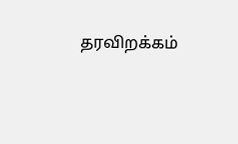தரவிறக்கம்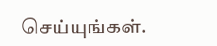செய்யுங்கள்.